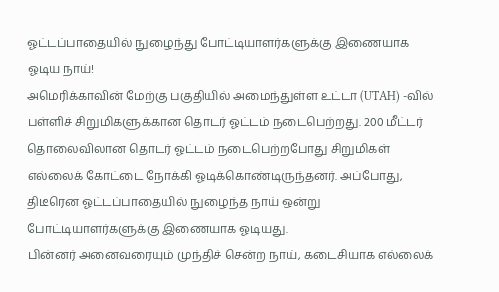ஓட்டப்பாதையில் நுழைந்து போட்டியாளர்களுக்கு இணையாக ஓடிய நாய்!
அமெரிக்காவின் மேற்கு பகுதியில் அமைந்துள்ள உட்டா (UTAH) -வில் பள்ளிச் சிறுமிகளுக்கான தொடர் ஓட்டம் நடைபெற்றது. 200 மீட்டர் தொலைவிலான தொடர் ஓட்டம் நடைபெற்றபோது சிறுமிகள் எல்லைக் கோட்டை நோக்கி ஓடிக்கொண்டிருந்தனர். அப்போது, திடீரென ஓட்டப்பாதையில் நுழைந்த நாய் ஒன்று போட்டியாளர்களுக்கு இணையாக ஓடியது.
பின்னர் அனைவரையும் முந்திச் சென்ற நாய், கடைசியாக எல்லைக்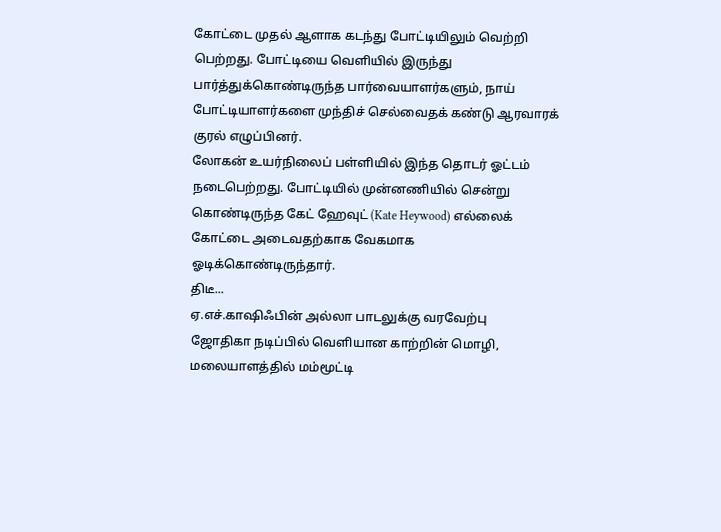கோட்டை முதல் ஆளாக கடந்து போட்டியிலும் வெற்றி பெற்றது. போட்டியை வெளியில் இருந்து பார்த்துக்கொண்டிருந்த பார்வையாளர்களும், நாய் போட்டியாளர்களை முந்திச் செல்வைதக் கண்டு ஆரவாரக் குரல் எழுப்பினர்.
லோகன் உயர்நிலைப் பள்ளியில் இந்த தொடர் ஓட்டம் நடைபெற்றது. போட்டியில் முன்னணியில் சென்று கொண்டிருந்த கேட் ஹேவுட் (Kate Heywood) எல்லைக் கோட்டை அடைவதற்காக வேகமாக ஓடிக்கொண்டிருந்தார்.
திடீ...
ஏ.எச்.காஷிஃபின் அல்லா பாடலுக்கு வரவேற்பு
ஜோதிகா நடிப்பில் வெளியான காற்றின் மொழி, மலையாளத்தில் மம்மூட்டி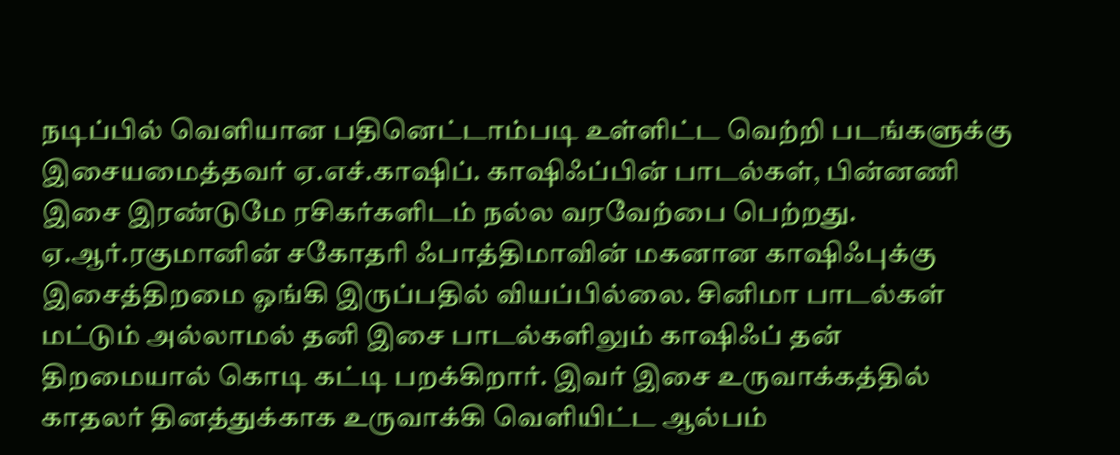நடிப்பில் வெளியான பதினெட்டாம்படி உள்ளிட்ட வெற்றி படங்களுக்கு இசையமைத்தவர் ஏ.எச்.காஷிப். காஷிஃப்பின் பாடல்கள், பின்னணி இசை இரண்டுமே ரசிகர்களிடம் நல்ல வரவேற்பை பெற்றது. ஏ.ஆர்.ரகுமானின் சகோதரி ஃபாத்திமாவின் மகனான காஷிஃபுக்கு இசைத்திறமை ஓங்கி இருப்பதில் வியப்பில்லை. சினிமா பாடல்கள் மட்டும் அல்லாமல் தனி இசை பாடல்களிலும் காஷிஃப் தன் திறமையால் கொடி கட்டி பறக்கிறார். இவர் இசை உருவாக்கத்தில் காதலர் தினத்துக்காக உருவாக்கி வெளியிட்ட ஆல்பம்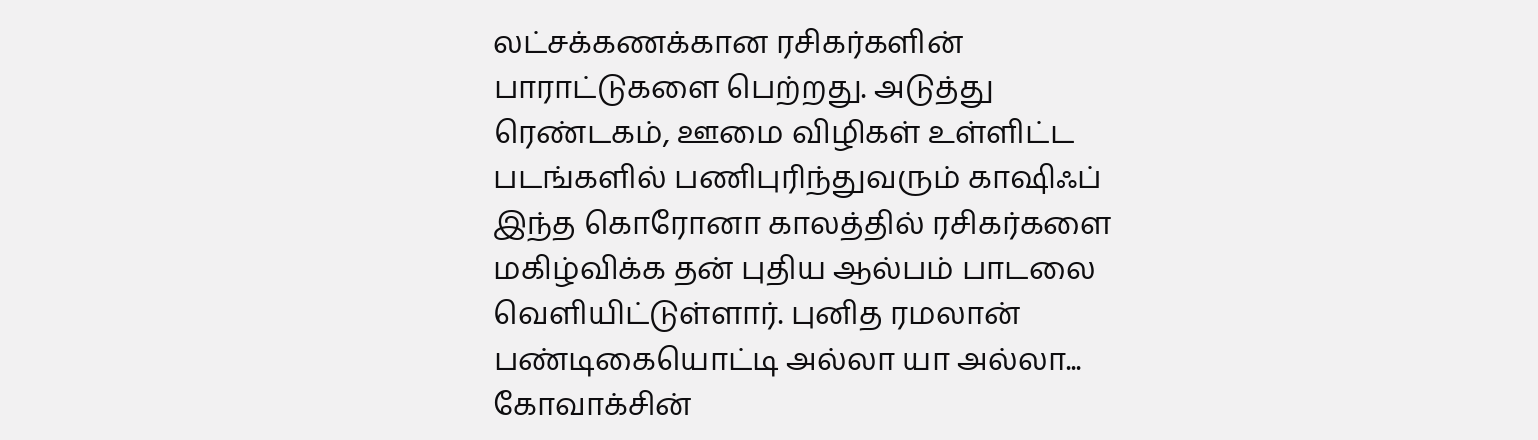லட்சக்கணக்கான ரசிகர்களின் பாராட்டுகளை பெற்றது. அடுத்து ரெண்டகம், ஊமை விழிகள் உள்ளிட்ட படங்களில் பணிபுரிந்துவரும் காஷிஃப் இந்த கொரோனா காலத்தில் ரசிகர்களை மகிழ்விக்க தன் புதிய ஆல்பம் பாடலை வெளியிட்டுள்ளார். புனித ரமலான் பண்டிகையொட்டி அல்லா யா அல்லா...
கோவாக்சின்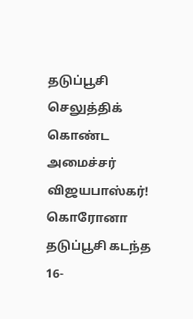தடுப்பூசி செலுத்திக் கொண்ட அமைச்சர் விஜயபாஸ்கர்!
கொரோனா தடுப்பூசி கடந்த 16-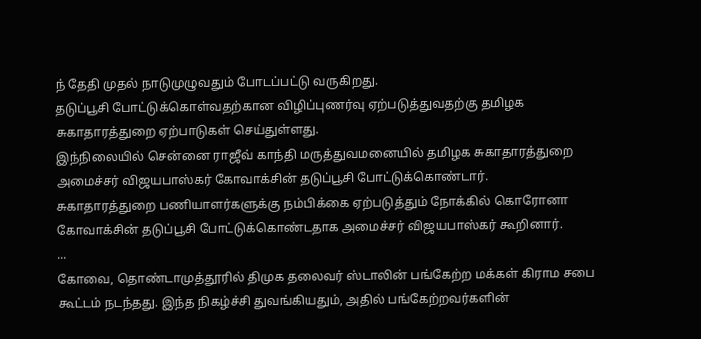ந் தேதி முதல் நாடுமுழுவதும் போடப்பட்டு வருகிறது.
தடுப்பூசி போட்டுக்கொள்வதற்கான விழிப்புணர்வு ஏற்படுத்துவதற்கு தமிழக சுகாதாரத்துறை ஏற்பாடுகள் செய்துள்ளது.
இந்நிலையில் சென்னை ராஜீவ் காந்தி மருத்துவமனையில் தமிழக சுகாதாரத்துறை அமைச்சர் விஜயபாஸ்கர் கோவாக்சின் தடுப்பூசி போட்டுக்கொண்டார்.
சுகாதாரத்துறை பணியாளர்களுக்கு நம்பிக்கை ஏற்படுத்தும் நோக்கில் கொரோனா கோவாக்சின் தடுப்பூசி போட்டுக்கொண்டதாக அமைச்சர் விஜயபாஸ்கர் கூறினார்.
...
கோவை, தொண்டாமுத்தூரில் திமுக தலைவர் ஸ்டாலின் பங்கேற்ற மக்கள் கிராம சபை கூட்டம் நடந்தது. இந்த நிகழ்ச்சி துவங்கியதும், அதில் பங்கேற்றவர்களின்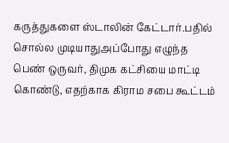கருத்துகளை ஸ்டாலின் கேட்டார்.பதில் சொல்ல முடியாதுஅப்போது எழுந்த பெண் ஒருவர், திமுக கட்சியை மாட்டி கொண்டு, எதற்காக கிராம சபை கூட்டம்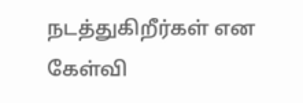நடத்துகிறீர்கள் என கேள்வி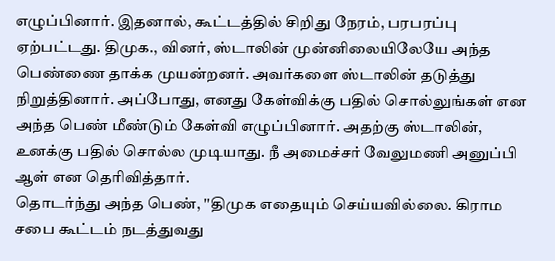எழுப்பினார். இதனால், கூட்டத்தில் சிறிது நேரம், பரபரப்பு ஏற்பட்டது. திமுக., வினர், ஸ்டாலின் முன்னிலையிலேயே அந்த பெண்ணை தாக்க முயன்றனர். அவர்களை ஸ்டாலின் தடுத்து நிறுத்தினார். அப்போது, எனது கேள்விக்கு பதில் சொல்லுங்கள் என அந்த பெண் மீண்டும் கேள்வி எழுப்பினார். அதற்கு ஸ்டாலின், உனக்கு பதில் சொல்ல முடியாது. நீ அமைச்சர் வேலுமணி அனுப்பி ஆள் என தெரிவித்தார்.
தொடர்ந்து அந்த பெண், ''திமுக எதையும் செய்யவில்லை. கிராம சபை கூட்டம் நடத்துவது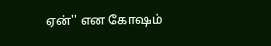ஏன்'' என கோஷம்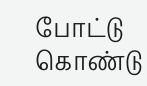போட்டு கொண்டு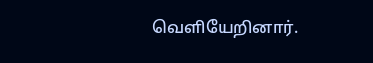வெளியேறினார்.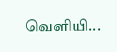வெளியி...